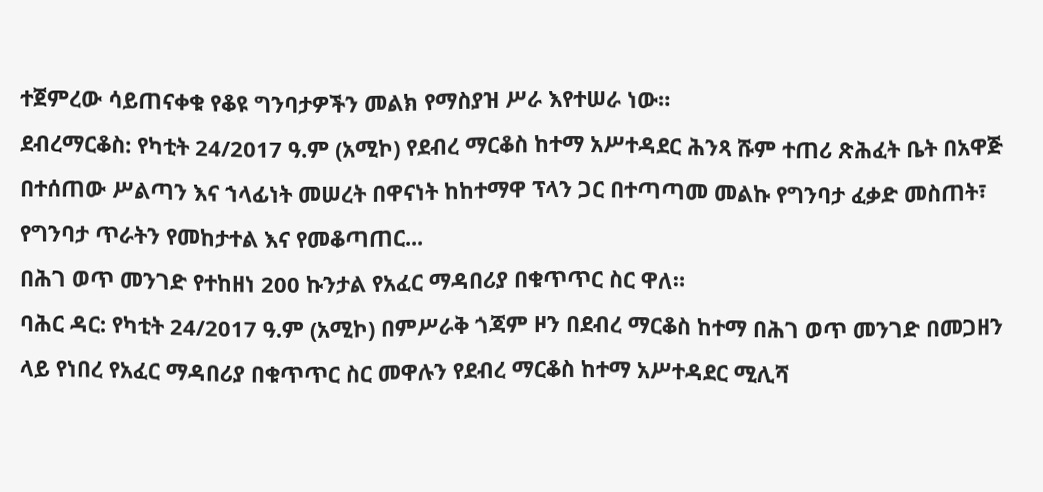ተጀምረው ሳይጠናቀቁ የቆዩ ግንባታዎችን መልክ የማስያዝ ሥራ እየተሠራ ነው።
ደብረማርቆስ: የካቲት 24/2017 ዓ.ም (አሚኮ) የደብረ ማርቆስ ከተማ አሥተዳደር ሕንጻ ሹም ተጠሪ ጽሕፈት ቤት በአዋጅ በተሰጠው ሥልጣን እና ኀላፊነት መሠረት በዋናነት ከከተማዋ ፕላን ጋር በተጣጣመ መልኩ የግንባታ ፈቃድ መስጠት፣ የግንባታ ጥራትን የመከታተል እና የመቆጣጠር...
በሕገ ወጥ መንገድ የተከዘነ 200 ኩንታል የአፈር ማዳበሪያ በቁጥጥር ስር ዋለ።
ባሕር ዳር: የካቲት 24/2017 ዓ.ም (አሚኮ) በምሥራቅ ጎጃም ዞን በደብረ ማርቆስ ከተማ በሕገ ወጥ መንገድ በመጋዘን ላይ የነበረ የአፈር ማዳበሪያ በቁጥጥር ስር መዋሉን የደብረ ማርቆስ ከተማ አሥተዳደር ሚሊሻ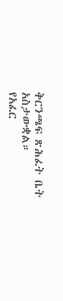ቅርንጫፍ ጽሕፈት ቤት አስታውቋል።
የአፈር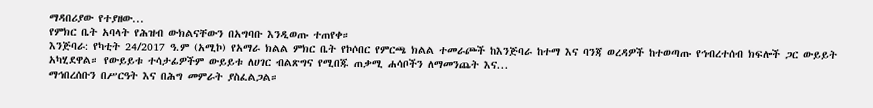ማዳበሪያው የተያዘው...
የምክር ቤት አባላት የሕዝብ ውክልናቸውን በአግባቡ እንዲወጡ ተጠየቀ።
እንጅባራ: የካቲት 24/2017 ዓ.ም (አሚኮ) የአማራ ክልል ምክር ቤት የኮሶበር የምርጫ ክልል ተመራጮች ከእንጅባራ ከተማ እና ባንጃ ወረዳዎች ከተወጣጡ የኅብረተሰብ ክፍሎች ጋር ውይይት አካሂደዋል። የውይይቱ ተሳታፊዎችም ውይይቱ ለሀገር ብልጽግና የሚበጁ ጠቃሚ ሐሳቦችን ለማመንጨት እና...
ማኅበረሰቡን በሥርዓት እና በሕግ መምራት ያስፈልጋል።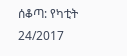ሰቆጣ: የካቲት 24/2017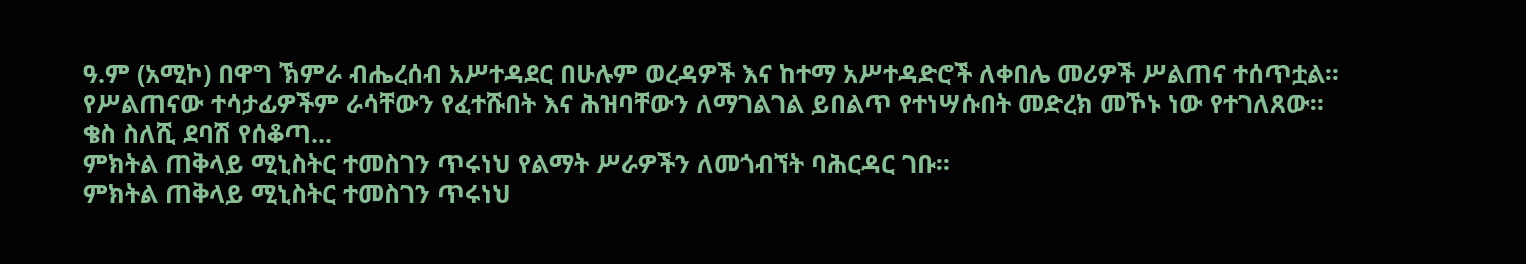ዓ.ም (አሚኮ) በዋግ ኽምራ ብሔረሰብ አሥተዳደር በሁሉም ወረዳዎች እና ከተማ አሥተዳድሮች ለቀበሌ መሪዎች ሥልጠና ተሰጥቷል። የሥልጠናው ተሳታፊዎችም ራሳቸውን የፈተሹበት እና ሕዝባቸውን ለማገልገል ይበልጥ የተነሣሱበት መድረክ መኾኑ ነው የተገለጸው።
ቄስ ስለሺ ደባሽ የሰቆጣ...
ምክትል ጠቅላይ ሚኒስትር ተመስገን ጥሩነህ የልማት ሥራዎችን ለመጎብኘት ባሕርዳር ገቡ።
ምክትል ጠቅላይ ሚኒስትር ተመስገን ጥሩነህ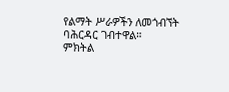የልማት ሥራዎችን ለመጎብኘት ባሕርዳር ገብተዋል።
ምክትል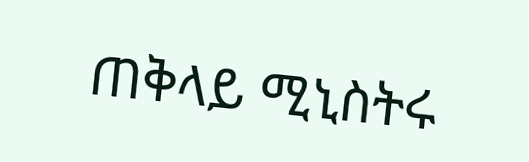ጠቅላይ ሚኒስትሩ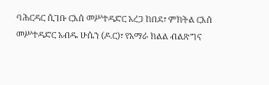ባሕርዳር ሲገቡ ርእሰ መሥተዳድር አረጋ ከበደ፣ ምክትል ርእሰ መሥተዳድር አብዱ ሁሴን (ዶ.ር)፣ የአማራ ክልል ብልጽግና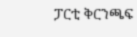ፓርቲ ቅርንጫፍ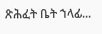ጽሕፈት ቤት ኀላፊ...